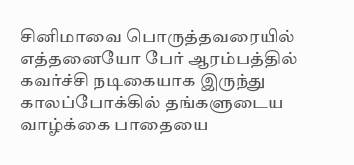சினிமாவை பொருத்தவரையில் எத்தனையோ பேர் ஆரம்பத்தில் கவர்ச்சி நடிகையாக இருந்து காலப்போக்கில் தங்களுடைய வாழ்க்கை பாதையை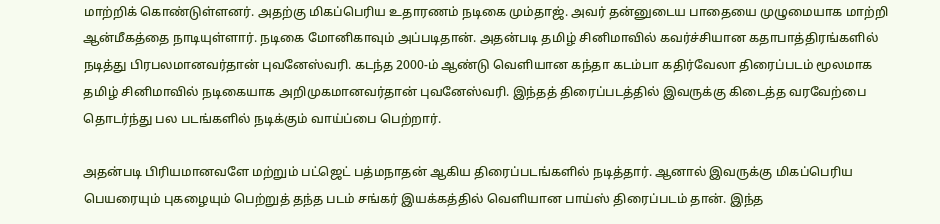மாற்றிக் கொண்டுள்ளனர். அதற்கு மிகப்பெரிய உதாரணம் நடிகை மும்தாஜ். அவர் தன்னுடைய பாதையை முழுமையாக மாற்றி ஆன்மீகத்தை நாடியுள்ளார். நடிகை மோனிகாவும் அப்படிதான். அதன்படி தமிழ் சினிமாவில் கவர்ச்சியான கதாபாத்திரங்களில் நடித்து பிரபலமானவர்தான் புவனேஸ்வரி. கடந்த 2000-ம் ஆண்டு வெளியான கந்தா கடம்பா கதிர்வேலா திரைப்படம் மூலமாக தமிழ் சினிமாவில் நடிகையாக அறிமுகமானவர்தான் புவனேஸ்வரி. இந்தத் திரைப்படத்தில் இவருக்கு கிடைத்த வரவேற்பை தொடர்ந்து பல படங்களில் நடிக்கும் வாய்ப்பை பெற்றார்.

அதன்படி பிரியமானவளே மற்றும் பட்ஜெட் பத்மநாதன் ஆகிய திரைப்படங்களில் நடித்தார். ஆனால் இவருக்கு மிகப்பெரிய பெயரையும் புகழையும் பெற்றுத் தந்த படம் சங்கர் இயக்கத்தில் வெளியான பாய்ஸ் திரைப்படம் தான். இந்த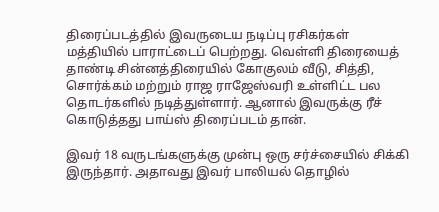திரைப்படத்தில் இவருடைய நடிப்பு ரசிகர்கள் மத்தியில் பாராட்டைப் பெற்றது. வெள்ளி திரையைத் தாண்டி சின்னத்திரையில் கோகுலம் வீடு, சித்தி, சொர்க்கம் மற்றும் ராஜ ராஜேஸ்வரி உள்ளிட்ட பல தொடர்களில் நடித்துள்ளார். ஆனால் இவருக்கு ரீச் கொடுத்தது பாய்ஸ் திரைப்படம் தான்.

இவர் 18 வருடங்களுக்கு முன்பு ஒரு சர்ச்சையில் சிக்கி இருந்தார். அதாவது இவர் பாலியல் தொழில்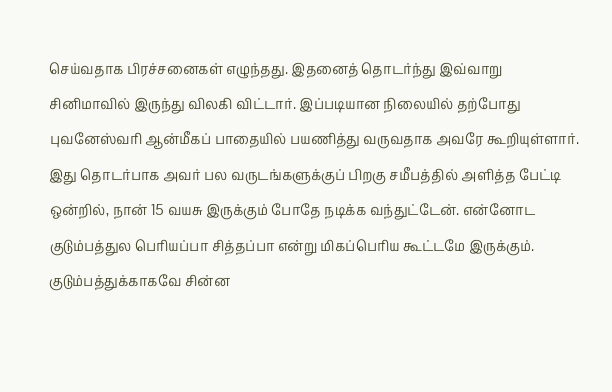செய்வதாக பிரச்சனைகள் எழுந்தது. இதனைத் தொடர்ந்து இவ்வாறு சினிமாவில் இருந்து விலகி விட்டார். இப்படியான நிலையில் தற்போது புவனேஸ்வரி ஆன்மீகப் பாதையில் பயணித்து வருவதாக அவரே கூறியுள்ளார். இது தொடர்பாக அவர் பல வருடங்களுக்குப் பிறகு சமீபத்தில் அளித்த பேட்டி ஒன்றில், நான் 15 வயசு இருக்கும் போதே நடிக்க வந்துட்டேன். என்னோட குடும்பத்துல பெரியப்பா சித்தப்பா என்று மிகப்பெரிய கூட்டமே இருக்கும். குடும்பத்துக்காகவே சின்ன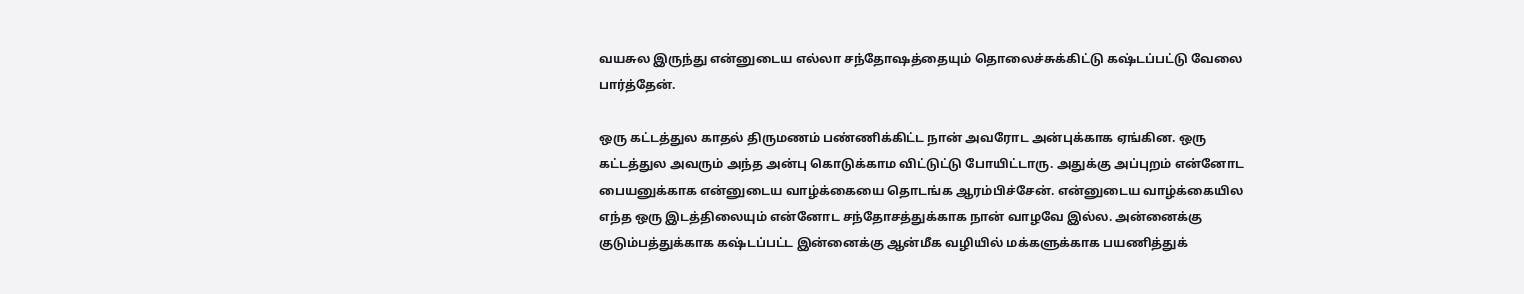வயசுல இருந்து என்னுடைய எல்லா சந்தோஷத்தையும் தொலைச்சுக்கிட்டு கஷ்டப்பட்டு வேலை பார்த்தேன்.

ஒரு கட்டத்துல காதல் திருமணம் பண்ணிக்கிட்ட நான் அவரோட அன்புக்காக ஏங்கின. ஒரு கட்டத்துல அவரும் அந்த அன்பு கொடுக்காம விட்டுட்டு போயிட்டாரு. அதுக்கு அப்புறம் என்னோட பையனுக்காக என்னுடைய வாழ்க்கையை தொடங்க ஆரம்பிச்சேன். என்னுடைய வாழ்க்கையில எந்த ஒரு இடத்திலையும் என்னோட சந்தோசத்துக்காக நான் வாழவே இல்ல. அன்னைக்கு குடும்பத்துக்காக கஷ்டப்பட்ட இன்னைக்கு ஆன்மீக வழியில் மக்களுக்காக பயணித்துக்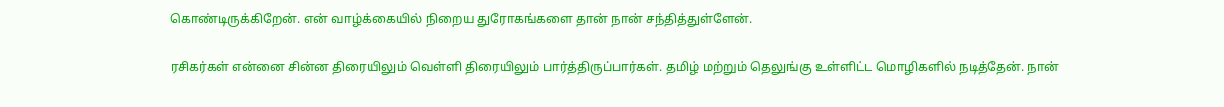கொண்டிருக்கிறேன். என் வாழ்க்கையில் நிறைய துரோகங்களை தான் நான் சந்தித்துள்ளேன்.

ரசிகர்கள் என்னை சின்ன திரையிலும் வெள்ளி திரையிலும் பார்த்திருப்பார்கள். தமிழ் மற்றும் தெலுங்கு உள்ளிட்ட மொழிகளில் நடித்தேன். நான்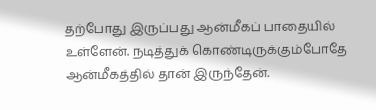தற்போது இருப்பது ஆன்மீகப் பாதையில் உள்ளேன். நடித்துக் கொண்டிருக்கும்போதே ஆன்மீகத்தில் தான் இருந்தேன்.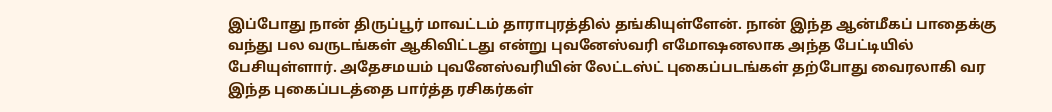இப்போது நான் திருப்பூர் மாவட்டம் தாராபுரத்தில் தங்கியுள்ளேன். நான் இந்த ஆன்மீகப் பாதைக்கு வந்து பல வருடங்கள் ஆகிவிட்டது என்று புவனேஸ்வரி எமோஷனலாக அந்த பேட்டியில் பேசியுள்ளார். அதேசமயம் புவனேஸ்வரியின் லேட்டஸ்ட் புகைப்படங்கள் தற்போது வைரலாகி வர இந்த புகைப்படத்தை பார்த்த ரசிகர்கள்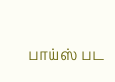பாய்ஸ் பட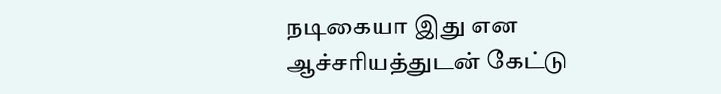நடிகையா இது என ஆச்சரியத்துடன் கேட்டு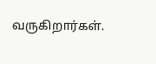வருகிறார்கள்.